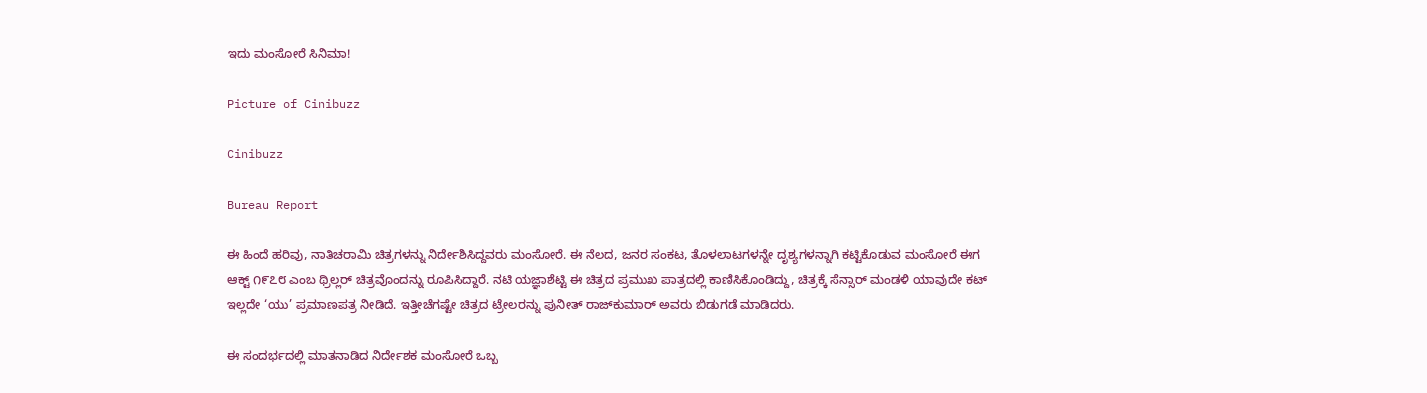ಇದು ಮಂಸೋರೆ ಸಿನಿಮಾ!

Picture of Cinibuzz

Cinibuzz

Bureau Report

ಈ ಹಿಂದೆ ಹರಿವು, ನಾತಿಚರಾಮಿ ಚಿತ್ರಗಳನ್ನು ನಿರ್ದೇಶಿಸಿದ್ದವರು ಮಂಸೋರೆ. ಈ ನೆಲದ, ಜನರ ಸಂಕಟ, ತೊಳಲಾಟಗಳನ್ನೇ ದೃಶ್ಯಗಳನ್ನಾಗಿ ಕಟ್ಟಿಕೊಡುವ ಮಂಸೋರೆ ಈಗ ಆಕ್ಟ್ ೧೯೭೮ ಎಂಬ ಥ್ರಿಲ್ಲರ್ ಚಿತ್ರವೊಂದನ್ನು ರೂಪಿಸಿದ್ದಾರೆ. ನಟಿ ಯಜ್ಞಾಶೆಟ್ಟಿ ಈ ಚಿತ್ರದ ಪ್ರಮುಖ ಪಾತ್ರದಲ್ಲಿ ಕಾಣಿಸಿಕೊಂಡಿದ್ದು, ಚಿತ್ರಕ್ಕೆ ಸೆನ್ಸಾರ್ ಮಂಡಳಿ ಯಾವುದೇ ಕಟ್ ಇಲ್ಲದೇ ‘ಯು’ ಪ್ರಮಾಣಪತ್ರ ನೀಡಿದೆ. ಇತ್ತೀಚೆಗಷ್ಟೇ ಚಿತ್ರದ ಟ್ರೇಲರನ್ನು ಪುನೀತ್ ರಾಜ್‌ಕುಮಾರ್ ಅವರು ಬಿಡುಗಡೆ ಮಾಡಿದರು.

ಈ ಸಂದರ್ಭದಲ್ಲಿ ಮಾತನಾಡಿದ ನಿರ್ದೇಶಕ ಮಂಸೋರೆ ಒಬ್ಬ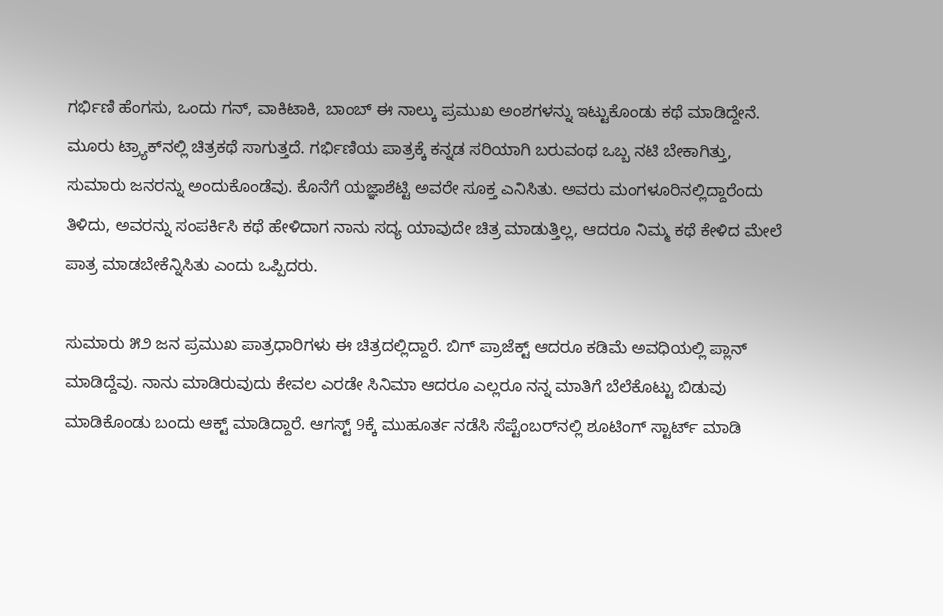ಗರ್ಭಿಣಿ ಹೆಂಗಸು, ಒಂದು ಗನ್, ವಾಕಿಟಾಕಿ, ಬಾಂಬ್ ಈ ನಾಲ್ಕು ಪ್ರಮುಖ ಅಂಶಗಳನ್ನು ಇಟ್ಟುಕೊಂಡು ಕಥೆ ಮಾಡಿದ್ದೇನೆ. ಮೂರು ಟ್ರ್ಯಾಕ್‌ನಲ್ಲಿ ಚಿತ್ರಕಥೆ ಸಾಗುತ್ತದೆ. ಗರ್ಭಿಣಿಯ ಪಾತ್ರಕ್ಕೆ ಕನ್ನಡ ಸರಿಯಾಗಿ ಬರುವಂಥ ಒಬ್ಬ ನಟಿ ಬೇಕಾಗಿತ್ತು, ಸುಮಾರು ಜನರನ್ನು ಅಂದುಕೊಂಡೆವು. ಕೊನೆಗೆ ಯಜ್ಞಾಶೆಟ್ಟಿ ಅವರೇ ಸೂಕ್ತ ಎನಿಸಿತು. ಅವರು ಮಂಗಳೂರಿನಲ್ಲಿದ್ದಾರೆಂದು ತಿಳಿದು, ಅವರನ್ನು ಸಂಪರ್ಕಿಸಿ ಕಥೆ ಹೇಳಿದಾಗ ನಾನು ಸದ್ಯ ಯಾವುದೇ ಚಿತ್ರ ಮಾಡುತ್ತಿಲ್ಲ, ಆದರೂ ನಿಮ್ಮ ಕಥೆ ಕೇಳಿದ ಮೇಲೆ ಪಾತ್ರ ಮಾಡಬೇಕೆನ್ನಿಸಿತು ಎಂದು ಒಪ್ಪಿದರು.

ಸುಮಾರು ೫೨ ಜನ ಪ್ರಮುಖ ಪಾತ್ರಧಾರಿಗಳು ಈ ಚಿತ್ರದಲ್ಲಿದ್ದಾರೆ. ಬಿಗ್ ಪ್ರಾಜೆಕ್ಟ್ ಆದರೂ ಕಡಿಮೆ ಅವಧಿಯಲ್ಲಿ ಪ್ಲಾನ್ ಮಾಡಿದ್ದೆವು. ನಾನು ಮಾಡಿರುವುದು ಕೇವಲ ಎರಡೇ ಸಿನಿಮಾ ಆದರೂ ಎಲ್ಲರೂ ನನ್ನ ಮಾತಿಗೆ ಬೆಲೆಕೊಟ್ಟು ಬಿಡುವು ಮಾಡಿಕೊಂಡು ಬಂದು ಆಕ್ಟ್ ಮಾಡಿದ್ದಾರೆ. ಆಗಸ್ಟ್ 9ಕ್ಕೆ ಮುಹೂರ್ತ ನಡೆಸಿ ಸೆಪ್ಟೆಂಬರ್‌ನಲ್ಲಿ ಶೂಟಿಂಗ್ ಸ್ಟಾರ್ಟ್ ಮಾಡಿ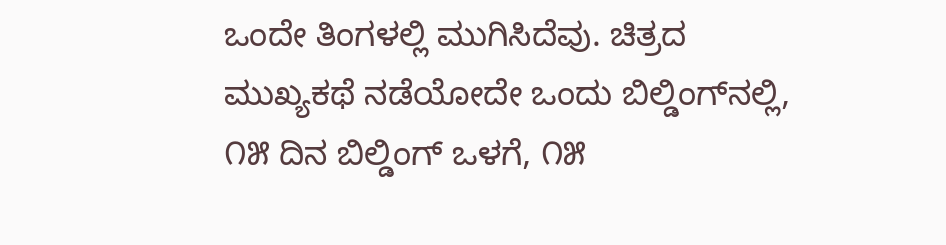ಒಂದೇ ತಿಂಗಳಲ್ಲಿ ಮುಗಿಸಿದೆವು. ಚಿತ್ರದ ಮುಖ್ಯಕಥೆ ನಡೆಯೋದೇ ಒಂದು ಬಿಲ್ಡಿಂಗ್‌ನಲ್ಲಿ, ೧೫ ದಿನ ಬಿಲ್ಡಿಂಗ್ ಒಳಗೆ, ೧೫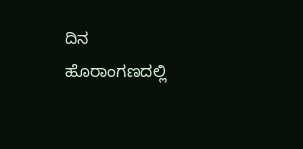ದಿನ ಹೊರಾಂಗಣದಲ್ಲಿ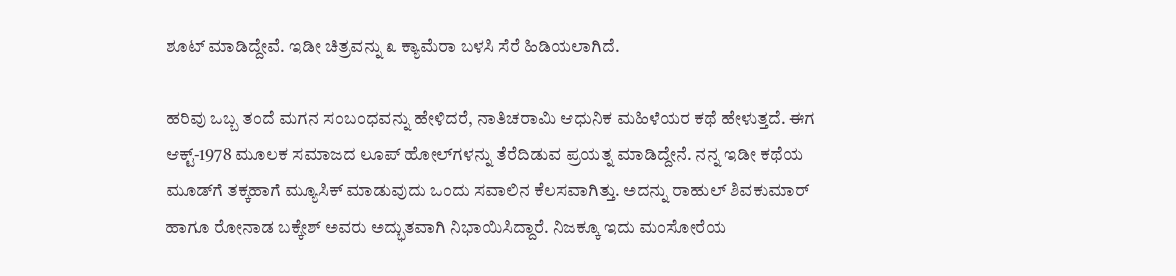ಶೂಟ್ ಮಾಡಿದ್ದೇವೆ. ಇಡೀ ಚಿತ್ರವನ್ನು ೩ ಕ್ಯಾಮೆರಾ ಬಳಸಿ ಸೆರೆ ಹಿಡಿಯಲಾಗಿದೆ.

ಹರಿವು ಒಬ್ಬ ತಂದೆ ಮಗನ ಸಂಬಂಧವನ್ನು ಹೇಳಿದರೆ, ನಾತಿಚರಾಮಿ ಆಧುನಿಕ ಮಹಿಳೆಯರ ಕಥೆ ಹೇಳುತ್ತದೆ. ಈಗ ಆಕ್ಟ್-1978 ಮೂಲಕ ಸಮಾಜದ ಲೂಪ್ ಹೋಲ್‌ಗಳನ್ನು ತೆರೆದಿಡುವ ಪ್ರಯತ್ನ ಮಾಡಿದ್ದೇನೆ. ನನ್ನ ಇಡೀ ಕಥೆಯ ಮೂಡ್‌ಗೆ ತಕ್ಕಹಾಗೆ ಮ್ಯೂಸಿಕ್ ಮಾಡುವುದು ಒಂದು ಸವಾಲಿನ ಕೆಲಸವಾಗಿತ್ತು. ಅದನ್ನು ರಾಹುಲ್ ಶಿವಕುಮಾರ್ ‌ ಹಾಗೂ ರೋನಾಡ ಬಕ್ಕೇಶ್ ಅವರು ಅದ್ಭುತವಾಗಿ ನಿಭಾಯಿಸಿದ್ದಾರೆ. ನಿಜಕ್ಕೂ ಇದು ಮಂಸೋರೆಯ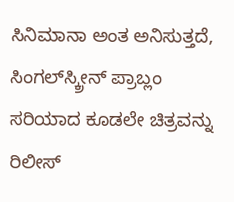ಸಿನಿಮಾನಾ ಅಂತ ಅನಿಸುತ್ತದೆ, ಸಿಂಗಲ್‌ಸ್ಕ್ರೀನ್ ಪ್ರಾಬ್ಲಂ ಸರಿಯಾದ ಕೂಡಲೇ ಚಿತ್ರವನ್ನು ರಿಲೀಸ್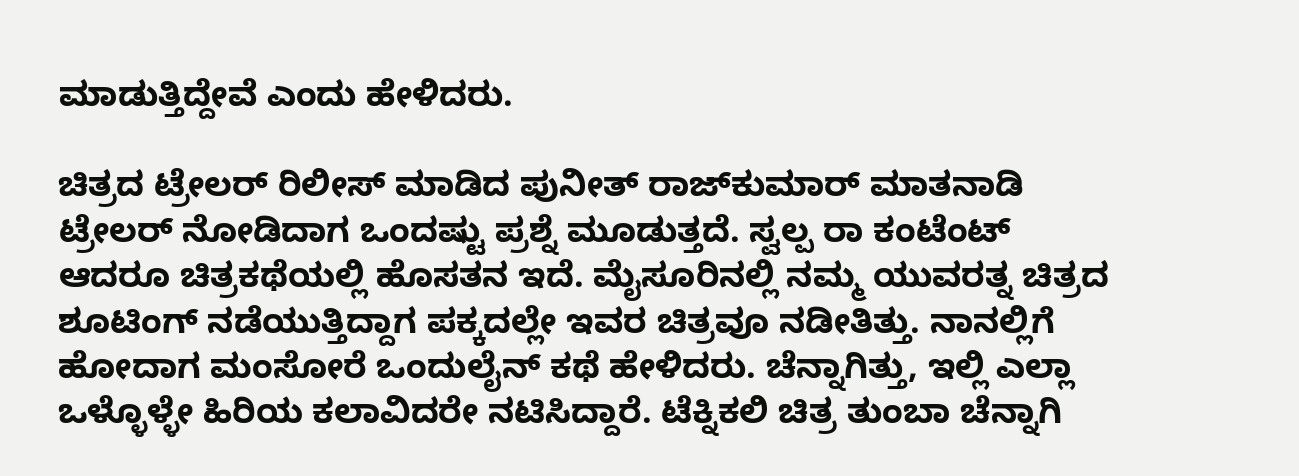ಮಾಡುತ್ತಿದ್ದೇವೆ ಎಂದು ಹೇಳಿದರು.

ಚಿತ್ರದ ಟ್ರೇಲರ್ ರಿಲೀಸ್ ಮಾಡಿದ ಪುನೀತ್ ರಾಜ್‌ಕುಮಾರ್ ಮಾತನಾಡಿ ಟ್ರೇಲರ್ ನೋಡಿದಾಗ ಒಂದಷ್ಟು ಪ್ರಶ್ನೆ ಮೂಡುತ್ತದೆ. ಸ್ವಲ್ಪ ರಾ ಕಂಟೆಂಟ್ ಆದರೂ ಚಿತ್ರಕಥೆಯಲ್ಲಿ ಹೊಸತನ ಇದೆ. ಮೈಸೂರಿನಲ್ಲಿ ನಮ್ಮ ಯುವರತ್ನ ಚಿತ್ರದ ಶೂಟಿಂಗ್ ನಡೆಯುತ್ತಿದ್ದಾಗ ಪಕ್ಕದಲ್ಲೇ ಇವರ ಚಿತ್ರವೂ ನಡೀತಿತ್ತು. ನಾನಲ್ಲಿಗೆ ಹೋದಾಗ ಮಂಸೋರೆ ಒಂದುಲೈನ್ ಕಥೆ ಹೇಳಿದರು. ಚೆನ್ನಾಗಿತ್ತು, ಇಲ್ಲಿ ಎಲ್ಲಾ ಒಳ್ಳೊಳ್ಳೇ ಹಿರಿಯ ಕಲಾವಿದರೇ ನಟಿಸಿದ್ದಾರೆ. ಟೆಕ್ನಿಕಲಿ ಚಿತ್ರ ತುಂಬಾ ಚೆನ್ನಾಗಿ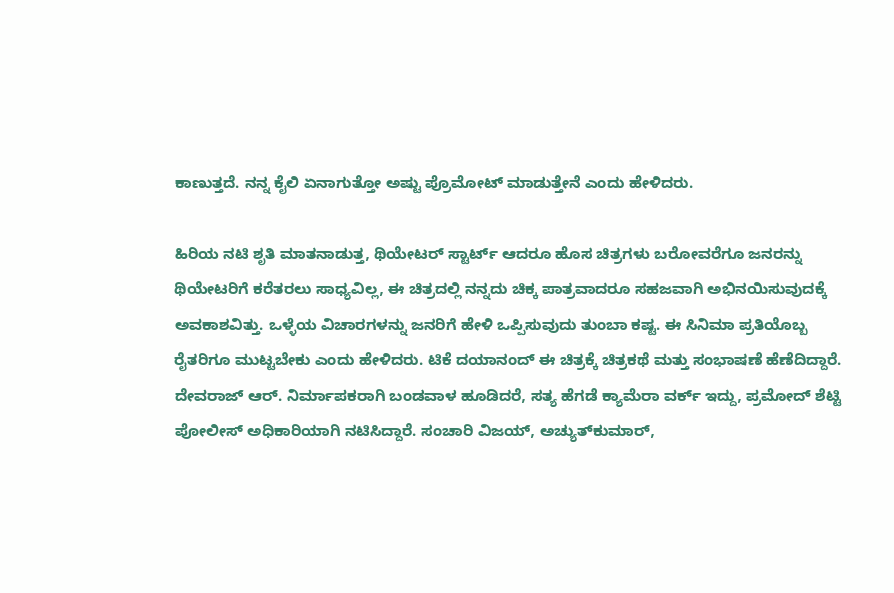ಕಾಣುತ್ತದೆ. ನನ್ನ ಕೈಲಿ ಏನಾಗುತ್ತೋ ಅಷ್ಟು ಪ್ರೊಮೋಟ್ ಮಾಡುತ್ತೇನೆ ಎಂದು ಹೇಳಿದರು.

ಹಿರಿಯ ನಟಿ ಶೃತಿ ಮಾತನಾಡುತ್ತ, ಥಿಯೇಟರ್ ಸ್ಟಾರ್ಟ್ ಆದರೂ ಹೊಸ ಚಿತ್ರಗಳು ಬರೋವರೆಗೂ ಜನರನ್ನು ಥಿಯೇಟರಿಗೆ ಕರೆತರಲು ಸಾಧ್ಯವಿಲ್ಲ, ಈ ಚಿತ್ರದಲ್ಲಿ ನನ್ನದು ಚಿಕ್ಕ ಪಾತ್ರವಾದರೂ ಸಹಜವಾಗಿ ಅಭಿನಯಿಸುವುದಕ್ಕೆ ಅವಕಾಶವಿತ್ತು. ಒಳ್ಳೆಯ ವಿಚಾರಗಳನ್ನು ಜನರಿಗೆ ಹೇಳಿ ಒಪ್ಪಿಸುವುದು ತುಂಬಾ ಕಷ್ಟ. ಈ ಸಿನಿಮಾ ಪ್ರತಿಯೊಬ್ಬ ರೈತರಿಗೂ ಮುಟ್ಟಬೇಕು ಎಂದು ಹೇಳಿದರು. ಟಿಕೆ ದಯಾನಂದ್ ಈ ಚಿತ್ರಕ್ಕೆ ಚಿತ್ರಕಥೆ ಮತ್ತು ಸಂಭಾಷಣೆ ಹೆಣೆದಿದ್ದಾರೆ. ದೇವರಾಜ್ ಆರ್. ನಿರ್ಮಾಪಕರಾಗಿ ಬಂಡವಾಳ ಹೂಡಿದರೆ, ಸತ್ಯ ಹೆಗಡೆ ಕ್ಯಾಮೆರಾ ವರ್ಕ್ ಇದ್ದು, ಪ್ರಮೋದ್ ಶೆಟ್ಟಿ  ಪೋಲೀಸ್ ಅಧಿಕಾರಿಯಾಗಿ ನಟಿಸಿದ್ದಾರೆ. ಸಂಚಾರಿ ವಿಜಯ್, ಅಚ್ಯುತ್‌ಕುಮಾರ್,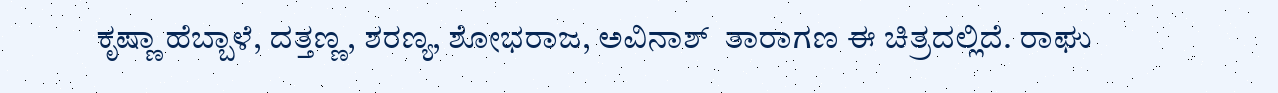ಕೃಷ್ಣಾ ಹೆಬ್ಬಾಳೆ, ದತ್ತಣ್ಣ, ಶರಣ್ಯ, ಶೋಭರಾಜ, ಅವಿನಾಶ್  ತಾರಾಗಣ ಈ ಚಿತ್ರದಲ್ಲಿದೆ. ರಾಘು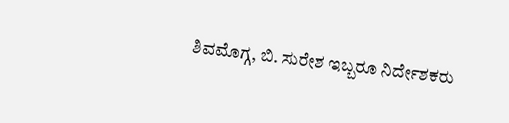ಶಿವಮೊಗ್ಗ, ಬಿ. ಸುರೇಶ ಇಬ್ಬರೂ ನಿರ್ದೇಶಕರು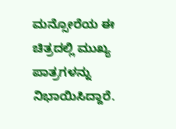ಮನ್ಸೋರೆಯ ಈ ಚಿತ್ರದಲ್ಲಿ ಮುಖ್ಯ ಪಾತ್ರಗಳನ್ನು ನಿಭಾಯಿಸಿದ್ದಾರೆ.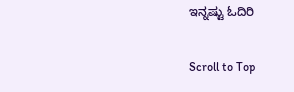ಇನ್ನಷ್ಟು ಓದಿರಿ

Scroll to Top